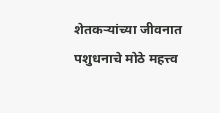शेतकऱ्यांच्या जीवनात पशुधनाचे मोठे महत्त्व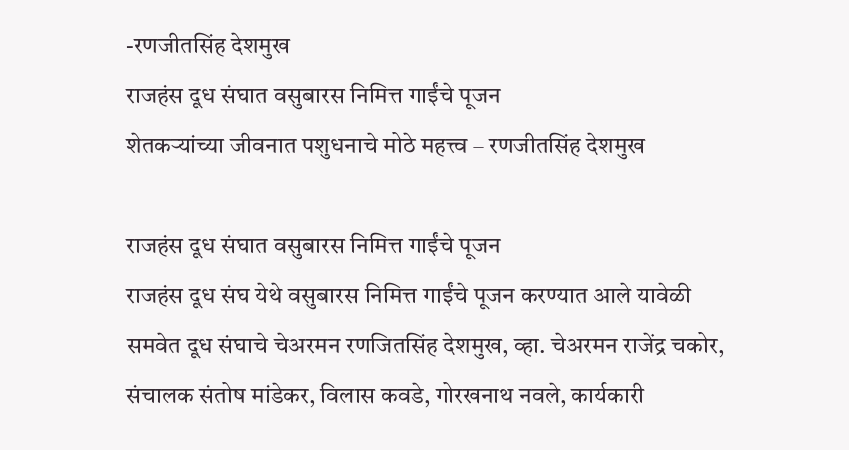-रणजीतसिंह देशमुख
राजहंस दूध संघात वसुबारस निमित्त गाईंचे पूजन
शेतकऱ्यांच्या जीवनात पशुधनाचे मोठे महत्त्व – रणजीतसिंह देशमुख

राजहंस दूध संघात वसुबारस निमित्त गाईंचे पूजन
राजहंस दूध संघ येथे वसुबारस निमित्त गाईंचे पूजन करण्यात आले यावेळी समवेत दूध संघाचे चेअरमन रणजितसिंह देशमुख, व्हा. चेअरमन राजेंद्र चकोर, संचालक संतोष मांडेकर, विलास कवडे, गोरखनाथ नवले, कार्यकारी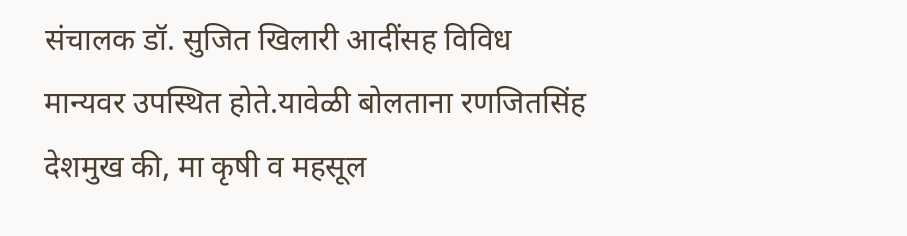संचालक डॉ. सुजित खिलारी आदींसह विविध मान्यवर उपस्थित होते.यावेळी बोलताना रणजितसिंह देशमुख की, मा कृषी व महसूल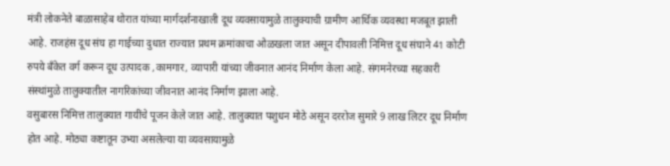मंत्री लोकनेते बाळासाहेब थोरात यांच्या मार्गदर्शनाखाली दूध व्यवसायामुळे तालुक्याची ग्रामीण आर्थिक व्यवस्था मजबूत झाली आहे. राजहंस दूध संघ हा गाईच्या दुधात राज्यात प्रथम क्रमांकाचा ओळखला जात असून दीपावली निमित्त दूध संघाने 41 कोटी रुपये बँकेत वर्ग करून दूध उत्पादक ,कामगार, व्यापारी यांच्या जीवनात आनंद निर्माण केला आहे. संगमनेरच्या सहकारी संस्थांमुळे तालुक्यातील नागरिकांच्या जीवनात आनंद निर्माण झाला आहे.
वसुबारस निमित्त तालुक्यात गायींचे पूजन केले जात आहे. तालुक्यात पशुधन मोठे असून दररोज सुमारे 9 लाख लिटर दूध निर्माण होत आहे. मोठ्या कष्टातून उभ्या असलेल्या या व्यवसायामुळे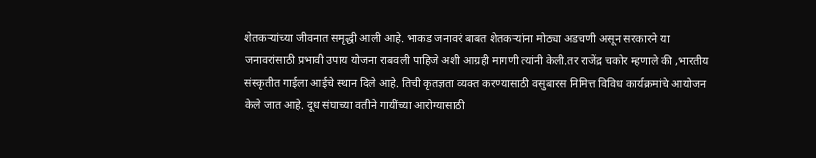शेतकऱ्यांच्या जीवनात समृद्धी आली आहे. भाकड जनावरं बाबत शेतकऱ्यांना मोठ्या अडचणी असून सरकारने या जनावरांसाठी प्रभावी उपाय योजना राबवली पाहिजे अशी आग्रही मागणी त्यांनी केली.तर राजेंद्र चकोर म्हणाले की ,भारतीय संस्कृतीत गाईला आईचे स्थान दिले आहे. तिची कृतज्ञता व्यक्त करण्यासाठी वसुबारस निमित्त विविध कार्यक्रमांचे आयोजन केले जात आहे. दूध संघाच्या वतीने गायींच्या आरोग्यासाठी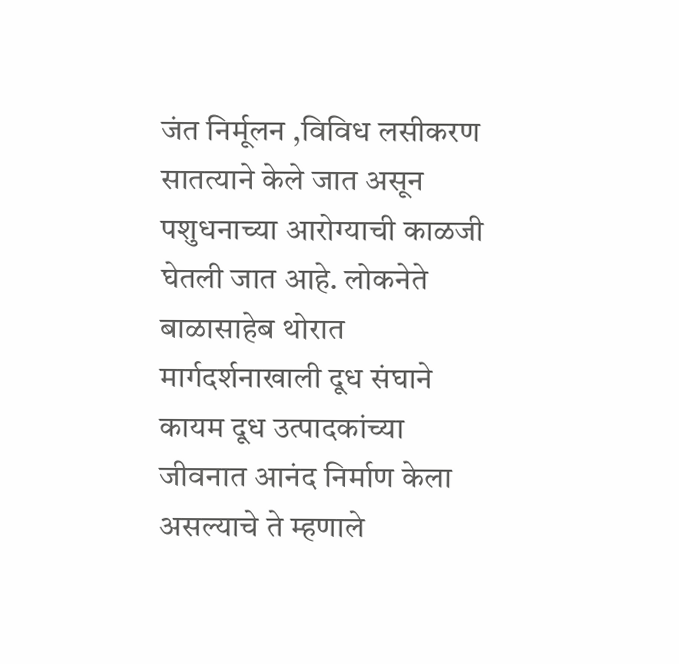जंत निर्मूलन ,विविध लसीकरण सातत्याने केले जात असून पशुधनाच्या आरोग्याची काळजी घेतली जात आहे. लोकनेते बाळासाहेब थोरात मार्गदर्शनाखाली दूध संघाने कायम दूध उत्पादकांच्या जीवनात आनंद निर्माण केला असल्याचे ते म्हणाले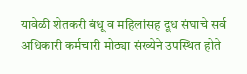यावेळी शेतकरी बंधू व महिलांसह दूध संघाचे सर्व अधिकारी कर्मचारी मोठ्या संख्येने उपस्थित होते